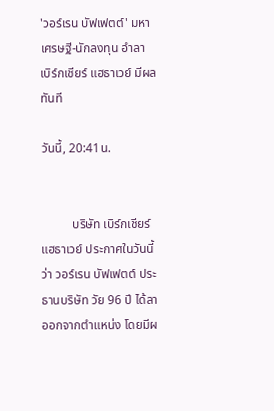'วอร์เรน บัฟเฟตต์' มหาเศรษฐี-นักลงทุน อำลา เบิร์กเชียร์ แฮธาเวย์ มีผลทันที

วันนี้, 20:41น.


          บริษัท เบิร์กเชียร์ แฮธาเวย์ ประกาศในวันนี้ว่า วอร์เรน บัฟเฟตต์ ประธานบริษัท วัย 96 ปี ได้ลาออกจากตำแหน่ง โดยมีผ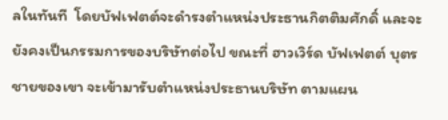ลในทันที  โดยบัฟเฟตต์จะดำรงตำแหน่งประธานกิตติมศักดิ์ และจะยังคงเป็นกรรมการของบริษัทต่อไป ขณะที่ ฮาวเวิร์ด บัฟเฟตต์ บุตรชายของเขา จะเข้ามารับตำแหน่งประธานบริษัท ตามแผน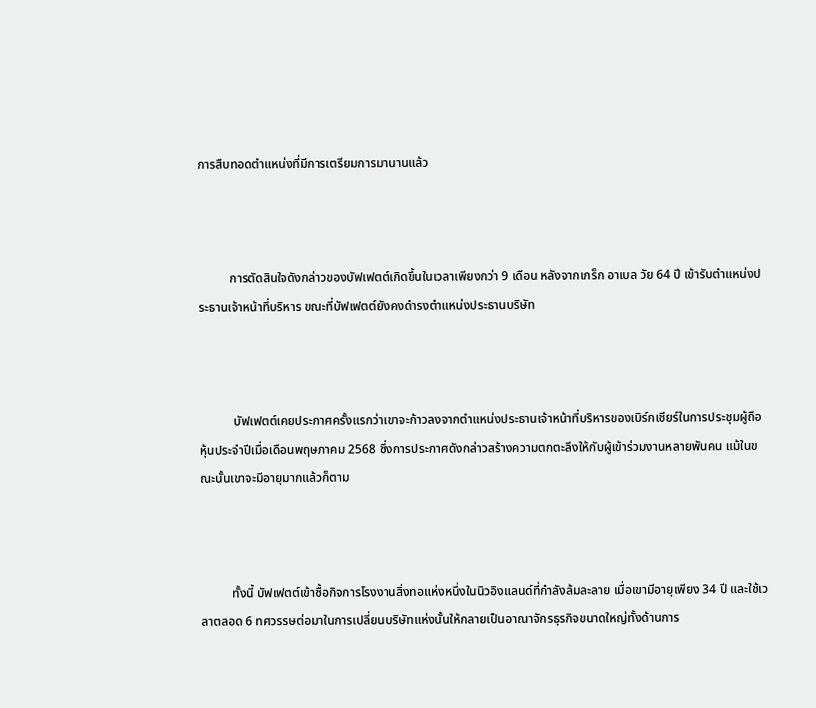การสืบทอดตำแหน่งที่มีการเตรียมการมานานแล้ว



          การตัดสินใจดังกล่าวของบัฟเฟตต์เกิดขึ้นในเวลาเพียงกว่า 9 เดือน หลังจากเกร็ก อาเบล วัย 64 ปี เข้ารับตำแหน่งประธานเจ้าหน้าที่บริหาร ขณะที่บัฟเฟตต์ยังคงดำรงตำแหน่งประธานบริษัท



           บัฟเฟตต์เคยประกาศครั้งแรกว่าเขาจะก้าวลงจากตำแหน่งประธานเจ้าหน้าที่บริหารของเบิร์กเชียร์ในการประชุมผู้ถือหุ้นประจำปีเมื่อเดือนพฤษภาคม 2568 ซึ่งการประกาศดังกล่าวสร้างความตกตะลึงให้กับผู้เข้าร่วมงานหลายพันคน แม้ในขณะนั้นเขาจะมีอายุมากแล้วก็ตาม



          ทั้งนี้ บัฟเฟตต์เข้าซื้อกิจการโรงงานสิ่งทอแห่งหนึ่งในนิวอิงแลนด์ที่กำลังล้มละลาย เมื่อเขามีอายุเพียง 34 ปี และใช้เวลาตลอด 6 ทศวรรษต่อมาในการเปลี่ยนบริษัทแห่งนั้นให้กลายเป็นอาณาจักรธุรกิจขนาดใหญ่ทั้งด้านการ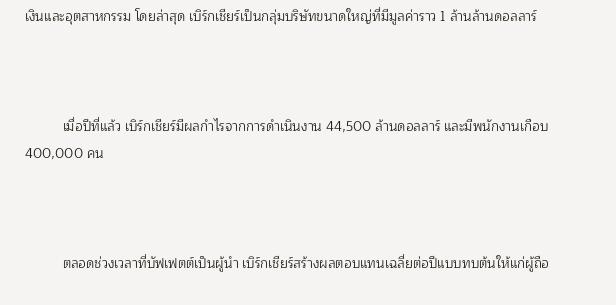เงินและอุตสาหกรรม โดยล่าสุด เบิร์กเชียร์เป็นกลุ่มบริษัทขนาดใหญ่ที่มีมูลค่าราว 1 ล้านล้านดอลลาร์



          เมื่อปีที่แล้ว เบิร์กเชียร์มีผลกำไรจากการดำเนินงาน 44,500 ล้านดอลลาร์ และมีพนักงานเกือบ 400,000 คน



          ตลอดช่วงเวลาที่บัฟเฟตต์เป็นผู้นำ เบิร์กเชียร์สร้างผลตอบแทนเฉลี่ยต่อปีแบบทบต้นให้แก่ผู้ถือ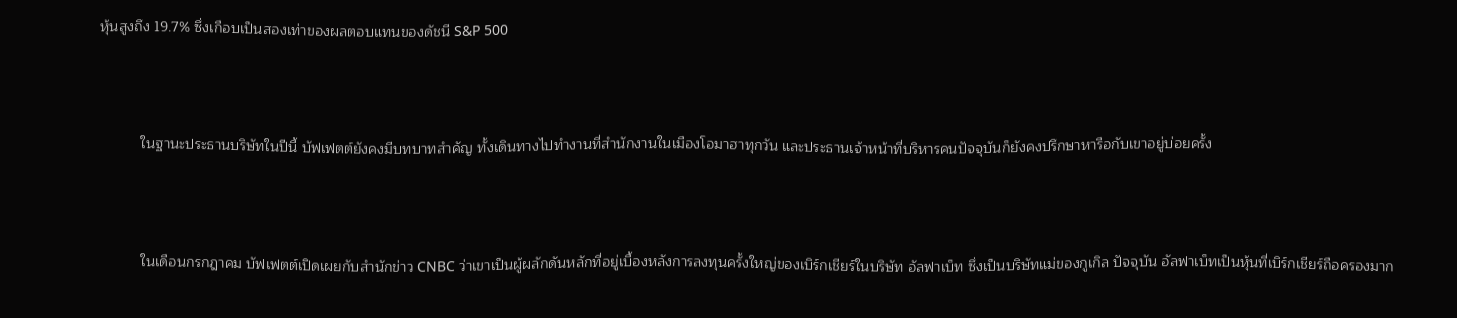หุ้นสูงถึง 19.7% ซึ่งเกือบเป็นสองเท่าของผลตอบแทนของดัชนี S&P 500



          ในฐานะประธานบริษัทในปีนี้ บัฟเฟตต์ยังคงมีบทบาทสำคัญ ทั้งเดินทางไปทำงานที่สำนักงานในเมืองโอมาฮาทุกวัน และประธานเจ้าหน้าที่บริหารคนปัจจุบันก็ยังคงปรึกษาหารือกับเขาอยู่บ่อยครั้ง



          ในเดือนกรกฎาคม บัฟเฟตต์เปิดเผยกับสำนักข่าว CNBC ว่าเขาเป็นผู้ผลักดันหลักที่อยู่เบื้องหลังการลงทุนครั้งใหญ่ของเบิร์กเชียร์ในบริษัท อัลฟาเบ็ท ซึ่งเป็นบริษัทแม่ของกูเกิล ปัจจุบัน อัลฟาเบ็ทเป็นหุ้นที่เบิร์กเชียร์ถือครองมาก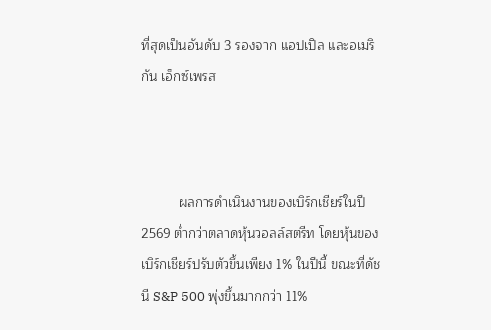ที่สุดเป็นอันดับ 3 รองจาก แอปเปิล และอเมริกัน เอ็กซ์เพรส



          ผลการดำเนินงานของเบิร์กเชียร์ในปี 2569 ต่ำกว่าตลาดหุ้นวอลล์สตรีท โดยหุ้นของเบิร์กเชียร์ปรับตัวขึ้นเพียง 1% ในปีนี้ ขณะที่ดัชนี S&P 500 พุ่งขึ้นมากกว่า 11%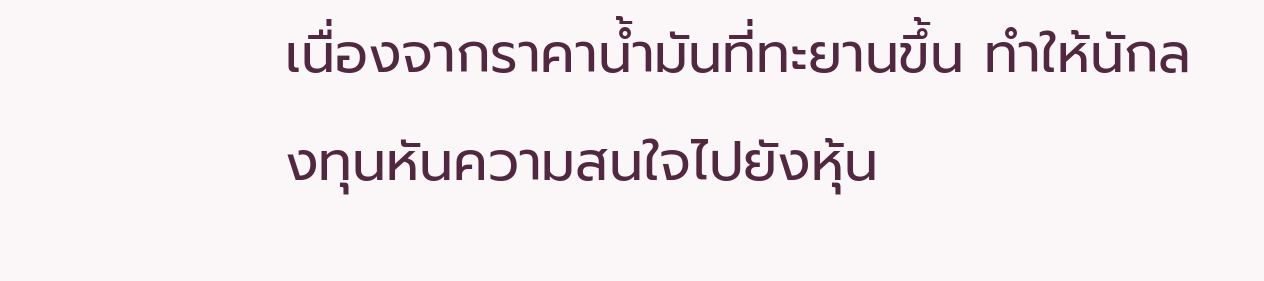เนื่องจากราคาน้ำมันที่ทะยานขึ้น ทำให้นักลงทุนหันความสนใจไปยังหุ้น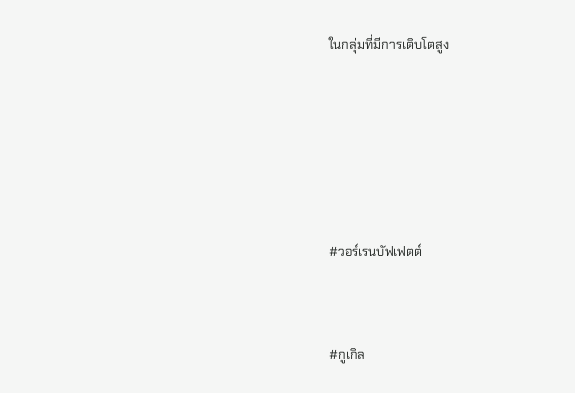ในกลุ่มที่มีการเติบโตสูง







#วอร์เรนบัฟเฟตต์



#กูเกิล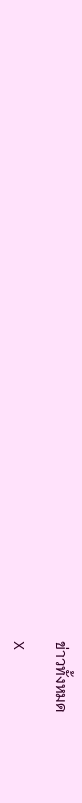ข่าวทั้งหมด

X